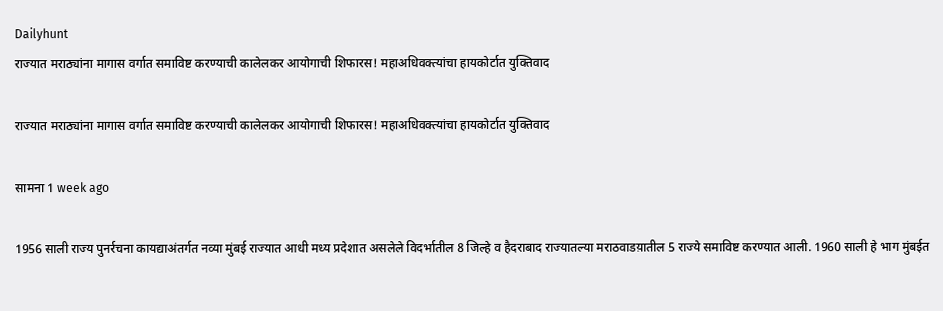Dailyhunt
राज्यात मराठ्यांना मागास वर्गात समाविष्ट करण्याची कालेलकर आयोगाची शिफारस! महाअधिवक्त्यांचा हायकोर्टात युक्तिवाद

राज्यात मराठ्यांना मागास वर्गात समाविष्ट करण्याची कालेलकर आयोगाची शिफारस! महाअधिवक्त्यांचा हायकोर्टात युक्तिवाद

सामना 1 week ago

1956 साली राज्य पुनर्रचना कायद्याअंतर्गत नव्या मुंबई राज्यात आधी मध्य प्रदेशात असलेले विदर्भातील 8 जिल्हे व हैदराबाद राज्यातल्या मराठवाडय़ातील 5 राज्ये समाविष्ट करण्यात आली. 1960 साली हे भाग मुंबईत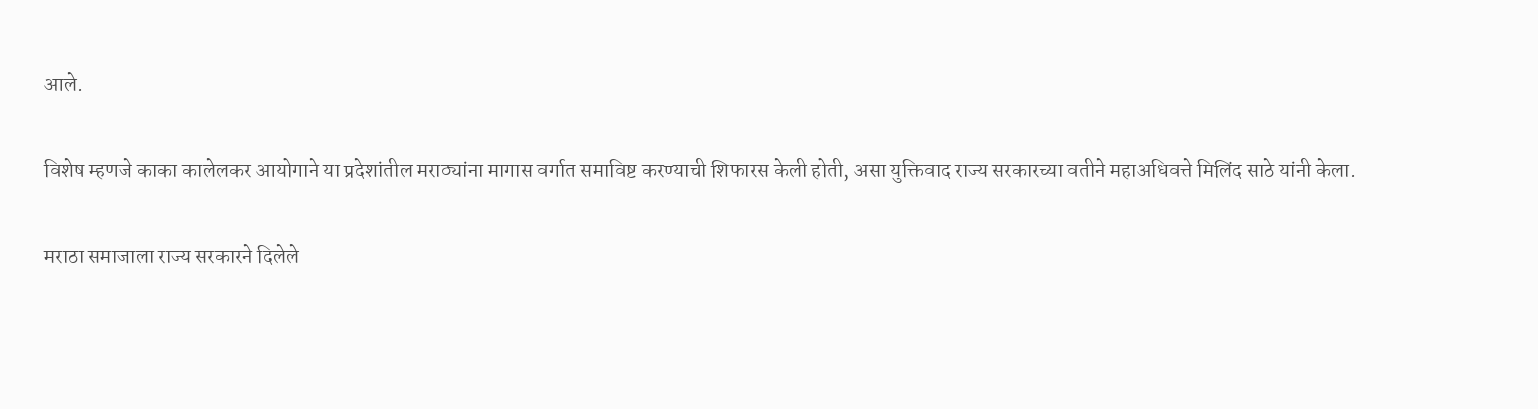आले.

विशेष म्हणजे काका कालेलकर आयोगाने या प्रदेशांतील मराठ्यांना मागास वर्गात समाविष्ट करण्याची शिफारस केली होती, असा युक्तिवाद राज्य सरकारच्या वतीने महाअधिवत्ते मिलिंद साठे यांनी केला.

मराठा समाजाला राज्य सरकारने दिलेले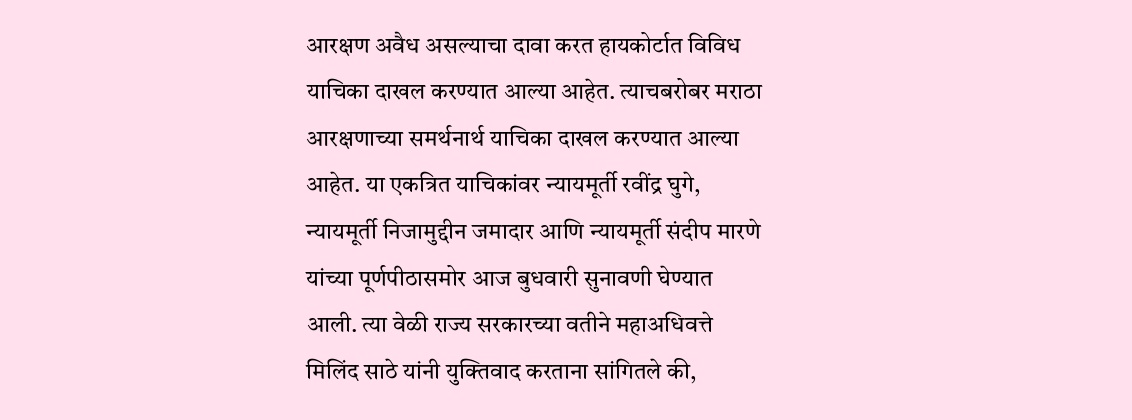आरक्षण अवैध असल्याचा दावा करत हायकोर्टात विविध याचिका दाखल करण्यात आल्या आहेत. त्याचबरोबर मराठा आरक्षणाच्या समर्थनार्थ याचिका दाखल करण्यात आल्या आहेत. या एकत्रित याचिकांवर न्यायमूर्ती रवींद्र घुगे, न्यायमूर्ती निजामुद्दीन जमादार आणि न्यायमूर्ती संदीप मारणे यांच्या पूर्णपीठासमोर आज बुधवारी सुनावणी घेण्यात आली. त्या वेळी राज्य सरकारच्या वतीने महाअधिवत्ते मिलिंद साठे यांनी युक्तिवाद करताना सांगितले की,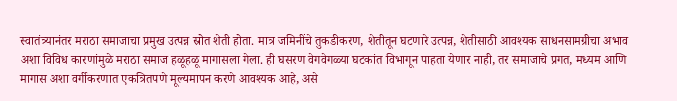स्वातंत्र्यानंतर मराठा समाजाचा प्रमुख उत्पन्न स्रोत शेती होता. मात्र जमिनींचे तुकडीकरण, शेतीतून घटणारे उत्पन्न, शेतीसाठी आवश्यक साधनसामग्रीचा अभाव अशा विविध कारणांमुळे मराठा समाज हळूहळू मागासला गेला. ही घसरण वेगवेगळ्या घटकांत विभागून पाहता येणार नाही, तर समाजाचे प्रगत, मध्यम आणि मागास अशा वर्गीकरणात एकत्रितपणे मूल्यमापन करणे आवश्यक आहे, असे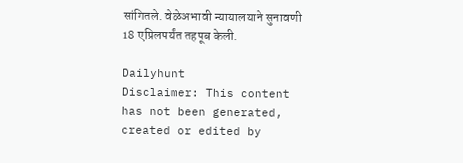सांगितले. वेळेअभावी न्यायालयाने सुनावणी 18 एप्रिलपर्यंत तहपूब केली.

Dailyhunt
Disclaimer: This content has not been generated, created or edited by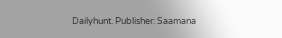Dailyhunt. Publisher: Saamana